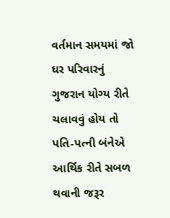વર્તમાન સમયમાં જો ઘર પરિવારનું ગુજરાન યોગ્ય રીતે ચલાવવું હોય તો પતિ-પત્ની બંનેએ આર્થિક રીતે સબળ થવાની જરૂર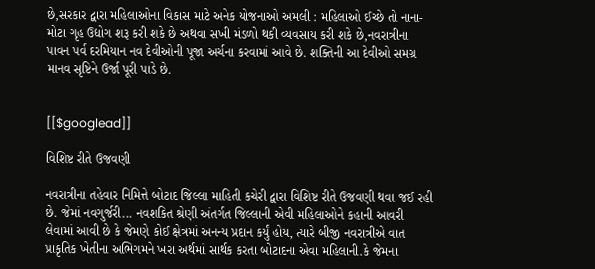છે,સરકાર દ્વારા મહિલાઓના વિકાસ માટે અનેક યોજનાઓ અમલી : મહિલાઓ ઈચ્છે તો નાના-મોટા ગૃહ ઉદ્યોગ શરૂ કરી શકે છે અથવા સખી મંડળો થકી વ્યવસાય કરી શકે છે,નવરાત્રીના પાવન પર્વ દરમિયાન નવ દેવીઓની પૂજા અર્ચના કરવામાં આવે છે. શક્તિની આ દેવીઓ સમગ્ર માનવ સૃષ્ટિને ઉર્જા પૂરી પાડે છે.


[[$googlead]]

વિશિષ્ટ રીતે ઉજવણી

નવરાત્રીના તહેવાર નિમિત્તે બોટાદ જિલ્લા માહિતી કચેરી દ્વારા વિશિષ્ટ રીતે ઉજવણી થવા જઈ રહી છે. જેમાં નવગુર્જરી... નવશકિત શ્રેણી અંતર્ગત જિલ્લાની એવી મહિલાઓને કહાની આવરી લેવામાં આવી છે કે જેમણે કોઈ ક્ષેત્રમાં અનન્ય પ્રદાન કર્યું હોય, ત્યારે બીજી નવરાત્રીએ વાત પ્રાકૃતિક ખેતીના અભિગમને ખરા અર્થમાં સાર્થક કરતા બોટાદના એવા મહિલાની.કે જેમના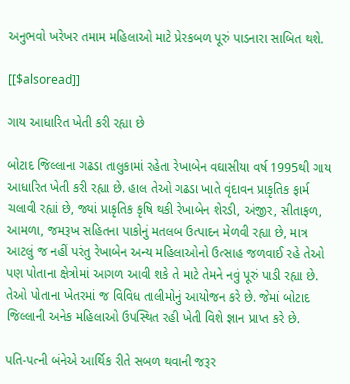અનુભવો ખરેખર તમામ મહિલાઓ માટે પ્રેરકબળ પૂરું પાડનારા સાબિત થશે.

[[$alsoread]]

ગાય આધારિત ખેતી કરી રહ્યા છે

બોટાદ જિલ્લાના ગઢડા તાલુકામાં રહેતા રેખાબેન વઘાસીયા વર્ષ 1995થી ગાય આધારિત ખેતી કરી રહ્યા છે. હાલ તેઓ ગઢડા ખાતે વૃંદાવન પ્રાકૃતિક ફાર્મ ચલાવી રહ્યાં છે, જ્યાં પ્રાકૃતિક કૃષિ થકી રેખાબેન શેરડી, અંજીર, સીતાફળ, આમળા, જમરૂખ સહિતના પાકોનું મતલબ ઉત્પાદન મેળવી રહ્યા છે, માત્ર આટલું જ નહીં પરંતુ રેખાબેન અન્ય મહિલાઓનો ઉત્સાહ જળવાઈ રહે તેઓ પણ પોતાના ક્ષેત્રોમાં આગળ આવી શકે તે માટે તેમને નવું પૂરું પાડી રહ્યા છે. તેઓ પોતાના ખેતરમાં જ વિવિધ તાલીમોનું આયોજન કરે છે. જેમાં બોટાદ જિલ્લાની અનેક મહિલાઓ ઉપસ્થિત રહી ખેતી વિશે જ્ઞાન પ્રાપ્ત કરે છે.

પતિ-પત્ની બંનેએ આર્થિક રીતે સબળ થવાની જરૂર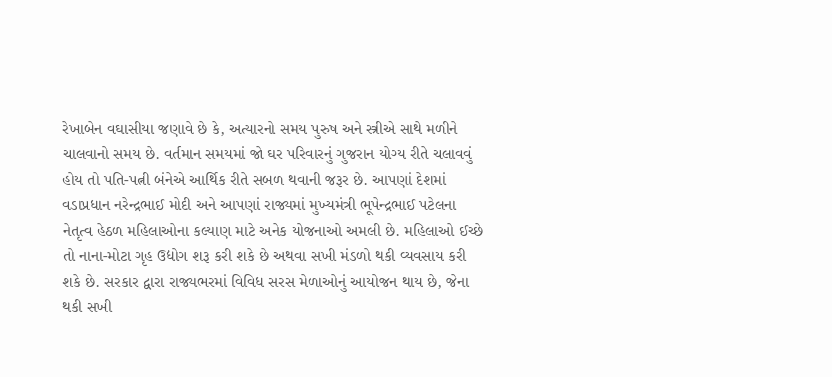રેખાબેન વઘાસીયા જણાવે છે કે, અત્યારનો સમય પુરુષ અને સ્ત્રીએ સાથે મળીને ચાલવાનો સમય છે. વર્તમાન સમયમાં જો ઘર પરિવારનું ગુજરાન યોગ્ય રીતે ચલાવવું હોય તો પતિ-પત્ની બંનેએ આર્થિક રીતે સબળ થવાની જરૂર છે. આપણાં દેશમાં વડાપ્રધાન નરેન્દ્રભાઈ મોદી અને આપણાં રાજ્યમાં મુખ્યમંત્રી ભૂપેન્દ્રભાઈ પટેલના નેતૃત્વ હેઠળ મહિલાઓના કલ્યાણ માટે અનેક યોજનાઓ અમલી છે. મહિલાઓ ઈચ્છે તો નાના-મોટા ગૃહ ઉદ્યોગ શરૂ કરી શકે છે અથવા સખી મંડળો થકી વ્યવસાય કરી શકે છે. સરકાર દ્વારા રાજ્યભરમાં વિવિધ સરસ મેળાઓનું આયોજન થાય છે, જેના થકી સખી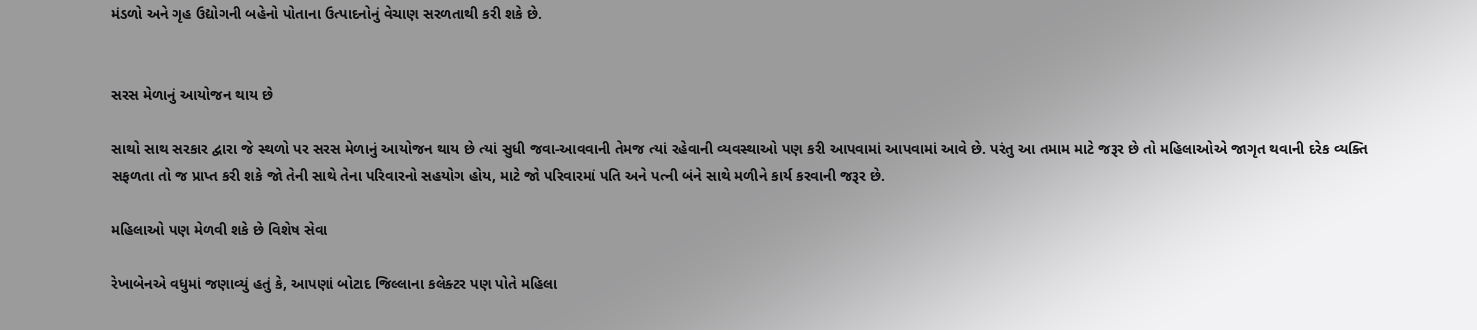મંડળો અને ગૃહ ઉદ્યોગની બહેનો પોતાના ઉત્પાદનોનું વેચાણ સરળતાથી કરી શકે છે.


સરસ મેળાનું આયોજન થાય છે

સાથો સાથ સરકાર દ્વારા જે સ્થળો પર સરસ મેળાનું આયોજન થાય છે ત્યાં સુધી જવા-આવવાની તેમજ ત્યાં રહેવાની વ્યવસ્થાઓ પણ કરી આપવામાં આપવામાં આવે છે. પરંતુ આ તમામ માટે જરૂર છે તો મહિલાઓએ જાગૃત થવાની દરેક વ્યક્તિ સફળતા તો જ પ્રાપ્ત કરી શકે જો તેની સાથે તેના પરિવારનો સહયોગ હોય, માટે જો પરિવારમાં પતિ અને પત્ની બંને સાથે મળીને કાર્ય કરવાની જરૂર છે.

મહિલાઓ પણ મેળવી શકે છે વિશેષ સેવા

રેખાબેનએ વધુમાં જણાવ્યું હતું કે, આપણાં બોટાદ જિલ્લાના કલેક્ટર પણ પોતે મહિલા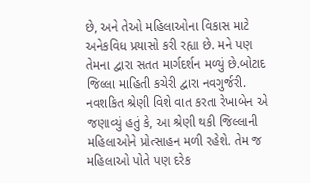છે, અને તેઓ મહિલાઓના વિકાસ માટે અનેકવિધ પ્રયાસો કરી રહ્યા છે. મને પણ તેમના દ્વારા સતત માર્ગદર્શન મળ્યું છે.બોટાદ જિલ્લા માહિતી કચેરી દ્વારા નવગુર્જરી. નવશકિત શ્રેણી વિશે વાત કરતા રેખાબેન એ જણાવ્યું હતું કે, આ શ્રેણી થકી જિલ્લાની મહિલાઓને પ્રોત્સાહન મળી રહેશે. તેમ જ મહિલાઓ પોતે પણ દરેક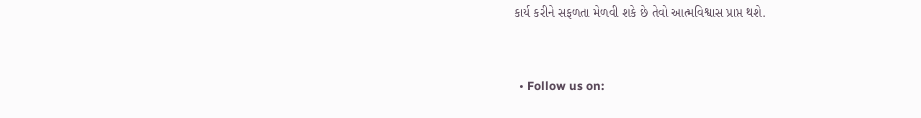કાર્ય કરીને સફળતા મેળવી શકે છે તેવો આત્મવિશ્વાસ પ્રાપ્ત થશે.


  • Follow us on: